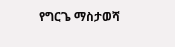የግርጌ ማስታወሻ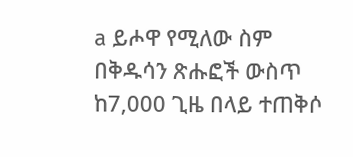a ይሖዋ የሚለው ስም በቅዱሳን ጽሑፎች ውስጥ ከ7,000 ጊዜ በላይ ተጠቅሶ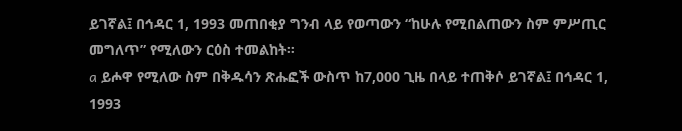ይገኛል፤ በኅዳር 1, 1993 መጠበቂያ ግንብ ላይ የወጣውን “ከሁሉ የሚበልጠውን ስም ምሥጢር መግለጥ” የሚለውን ርዕስ ተመልከት።
a ይሖዋ የሚለው ስም በቅዱሳን ጽሑፎች ውስጥ ከ7,000 ጊዜ በላይ ተጠቅሶ ይገኛል፤ በኅዳር 1, 1993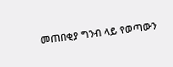መጠበቂያ ግንብ ላይ የወጣውን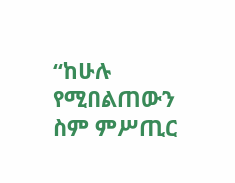“ከሁሉ የሚበልጠውን ስም ምሥጢር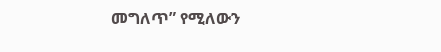መግለጥ” የሚለውን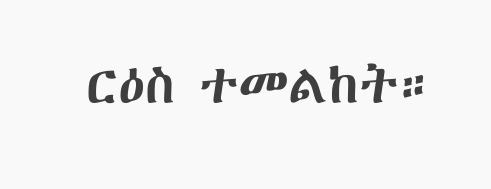ርዕስ ተመልከት።